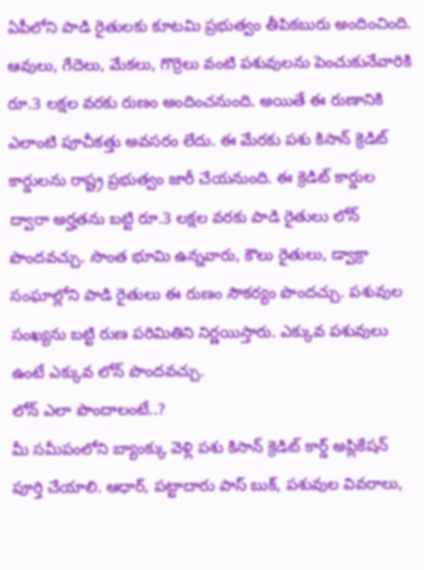ఏపీలోని పాడి రైతులకు కూటమి ప్రభుత్వం తీపికబురు అందించింది. ఆవులు, గేదెలు, మేకలు, గొర్రెలు వంటి పశువులను పెంచుకునేవారికి రూ.3 లక్షల వరకు రుణం అందించనుంది. అయితే ఈ రుణానికి ఎలాంటి పూచీకత్తు అవసరం లేదు. ఈ మేరకు పశు కిసాన్ క్రెడిట్ కార్డులను రాష్ట్ర ప్రభుత్వం జారీ చేయనుంది. ఈ క్రెడిట్ కార్డుల ద్వారా అర్హతను బట్టి రూ.3 లక్షల వరకు పాడి రైతులు లోన్ పొందవచ్చు. సొంత భూమి ఉన్నవారు, కౌలు రైతులు, డ్వాక్రా సంఘాల్లోని పాడి రైతులు ఈ రుణం సౌకర్యం పొందచ్చు. పశువుల సంఖ్యను బట్టి రుణ పరిమితిని నిర్ణయిస్తారు. ఎక్కువ పశువులు ఉంటే ఎక్కువ లోన్ పొందవచ్చు.
లోన్ ఎలా పొందాలంటే..?
మీ సమీపంలోని బ్యాంక్కు వెళ్లి పశు కిసాన్ క్రెడిట్ కార్డ్ అప్లికేషన్ పూర్తి చేయాలి. ఆధార్, పట్టాదారు పాస్ బుక్, పశువుల వివరాలు,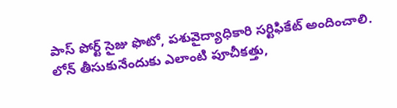పాస్ పోర్ట్ సైజు ఫొటో, పశువైద్యాధికారి సర్టిఫికేట్ అందించాలి. లోన్ తీసుకునేందుకు ఎలాంటి పూచీకత్తు,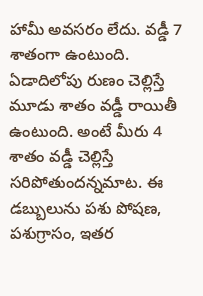హామీ అవసరం లేదు. వడ్డీ 7 శాతంగా ఉంటుంది. ఏడాదిలోపు రుణం చెల్లిస్తే మూడు శాతం వడ్డీ రాయితీ ఉంటుంది. అంటే మీరు 4 శాతం వడ్డీ చెల్లిస్తే సరిపోతుందన్నమాట. ఈ డబ్బులును పశు పోషణ, పశుగ్రాసం, ఇతర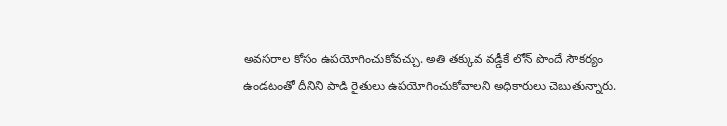అవసరాల కోసం ఉపయోగించుకోవచ్చు. అతి తక్కువ వడ్డీకే లోన్ పొందే సౌకర్యం ఉండటంతో దీనిని పాడి రైతులు ఉపయోగించుకోవాలని అధికారులు చెబుతున్నారు.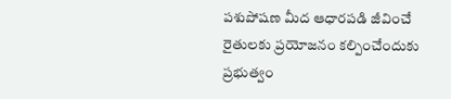పశుపోషణ మీద ఆధారపడి జీవించే రైతులకు ప్రయోజనం కల్పించేందుకు ప్రభుత్వం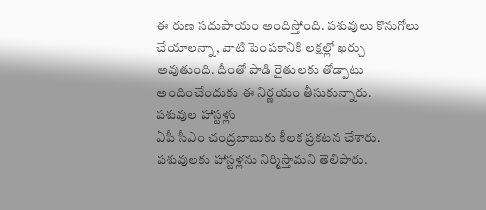ఈ రుణ సదుపాయం అందిస్తోంది. పశువులు కొనుగోలు చేయాలన్నా, వాటి పెంపకానికి లక్షల్లో ఖర్చు అవుతుంది. దీంతో పాడి రైతులకు తోడ్పాటు అందించేందుకు ఈ నిర్ణయం తీసుకున్నారు.
పశువుల హాస్టళ్లు
ఏపీ సీఎం చంద్రబాబుకు కీలక ప్రకటన చేశారు. పశువులకు హాస్టళ్లను నిర్మిస్తామని తెలిపారు.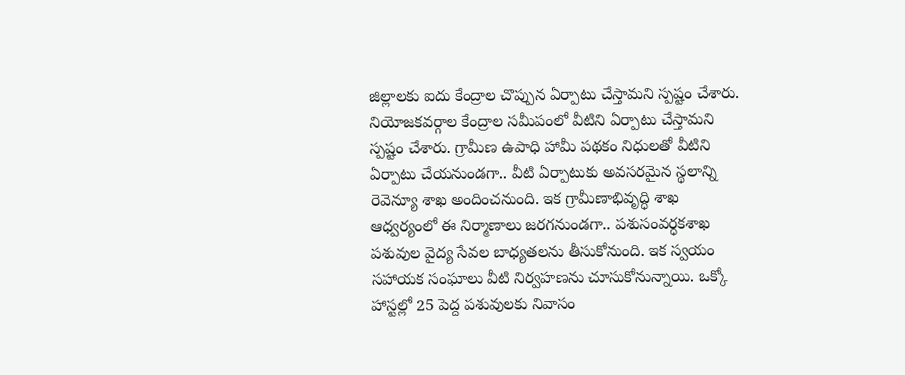జిల్లాలకు ఐదు కేంద్రాల చొప్పున ఏర్పాటు చేస్తామని స్పష్టం చేశారు. నియోజకవర్గాల కేంద్రాల సమీపంలో వీటిని ఏర్పాటు చేస్తామని స్పష్టం చేశారు. గ్రామీణ ఉపాధి హామీ పథకం నిధులతో వీటిని ఏర్పాటు చేయనుండగా.. వీటి ఏర్పాటుకు అవసరమైన స్థలాన్ని రెవెన్యూ శాఖ అందించనుంది. ఇక గ్రామీణాభివృద్ధి శాఖ ఆధ్వర్యంలో ఈ నిర్మాణాలు జరగనుండగా.. పశుసంవర్ధకశాఖ పశువుల వైద్య సేవల బాధ్యతలను తీసుకోనుంది. ఇక స్వయం సహాయక సంఘాలు వీటి నిర్వహణను చూసుకోనున్నాయి. ఒక్కో హాస్టల్లో 25 పెద్ద పశువులకు నివాసం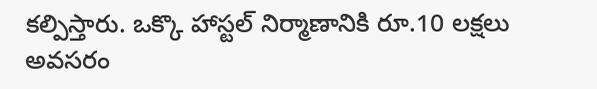కల్పిస్తారు. ఒక్కొ హాస్టల్ నిర్మాణానికి రూ.10 లక్షలు అవసరం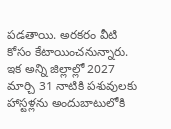పడతాయి. అరకరం వీటి కోసం కేటాయించనున్నారు. ఇక అన్ని జిల్లాల్లో 2027 మార్చి 31 నాటికి పశువులకు హాస్టళ్లను అందుబాటులోకి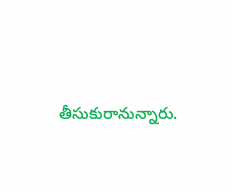తీసుకురానున్నారు.